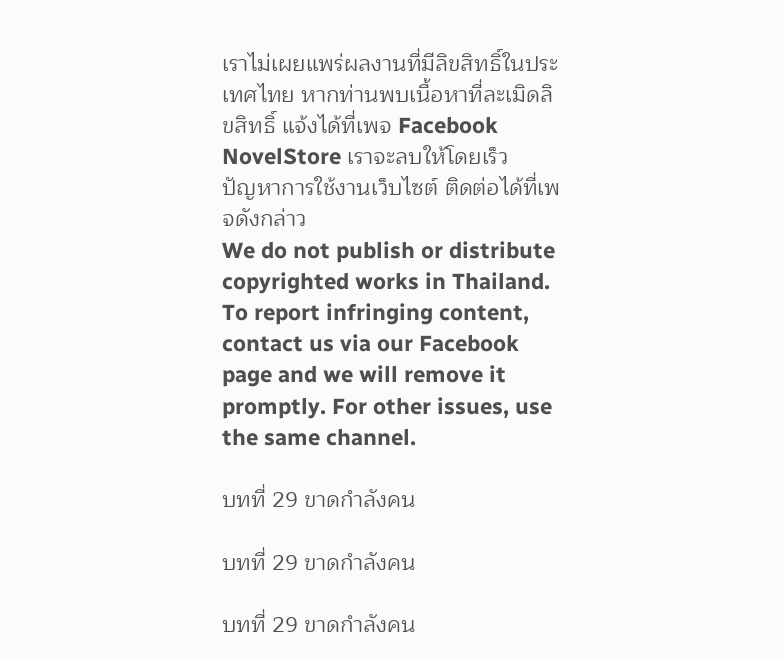เราไม่เผยแพร่ผลงานที่มีลิขสิทธิ์ในประเทศไทย หากท่านพบเนื้อหาที่ละเมิดลิขสิทธิ์ แจ้งได้ที่เพจ Facebook NovelStore เราจะลบให้โดยเร็ว
ปัญหาการใช้งานเว็บไซต์ ติดต่อได้ที่เพจดังกล่าว
We do not publish or distribute copyrighted works in Thailand. To report infringing content, contact us via our Facebook page and we will remove it promptly. For other issues, use the same channel.

บทที่ 29 ขาดกำลังคน

บทที่ 29 ขาดกำลังคน

บทที่ 29 ขาดกำลังคน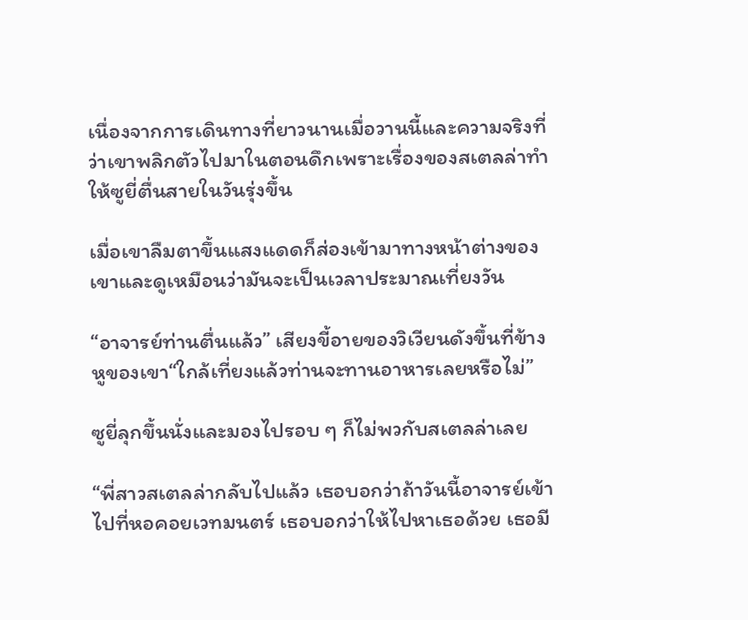เนื่องจากการเดินทางที่ยาวนานเมื่อวานนี้และความจริงที่ว่าเขาพลิกตัวไปมาในตอนดึกเพราะเรื่องของสเตลล่าทำให้ซูยี่ตื่นสายในวันรุ่งขึ้น

เมื่อเขาลืมตาขึ้นแสงแดดก็ส่องเข้ามาทางหน้าต่างของเขาและดูเหมือนว่ามันจะเป็นเวลาประมาณเที่ยงวัน

“อาจารย์ท่านตื่นแล้ว” เสียงขี้อายของวิเวียนดังขึ้นที่ข้างหูของเขา“ใกล้เที่ยงแล้วท่านจะทานอาหารเลยหรือไม่”

ซูยี่ลุกขึ้นนั่งและมองไปรอบ ๆ ก็ไม่พวกับสเตลล่าเลย

“พี่สาวสเตลล่ากลับไปแล้ว เธอบอกว่าถ้าวันนี้อาจารย์เข้าไปที่หอคอยเวทมนตร์ เธอบอกว่าให้ไปหาเธอด้วย เธอมี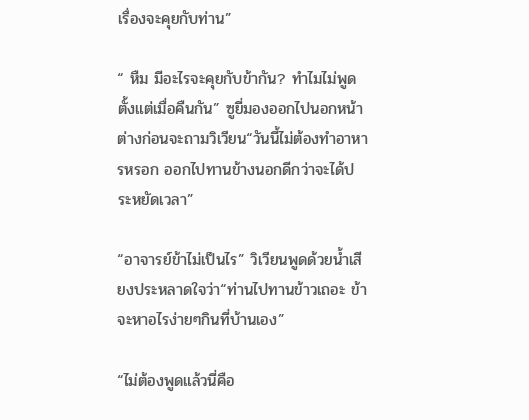เรื่องจะคุยกับท่าน”

“ หืม มีอะไรจะคุยกับข้ากัน? ทำไมไม่พูดตั้งแต่เมื่อคืนกัน” ซูยี่มองออกไปนอกหน้าต่างก่อนจะถามวิเวียน“วันนี้ไม่ต้องทำอาหารหรอก ออกไปทานข้างนอกดีกว่าจะได้ประหยัดเวลา”

“อาจารย์ข้าไม่เป็นไร” วิเวียนพูดด้วยน้ำเสียงประหลาดใจว่า“ท่านไปทานข้าวเถอะ ข้าจะหาอไรง่ายๆกินที่บ้านเอง”

“ไม่ต้องพูดแล้วนี่คือ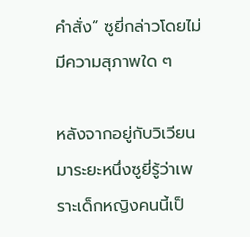คำสั่ง” ซูยี่กล่าวโดยไม่มีความสุภาพใด ๆ

หลังจากอยู่กับวิเวียนมาระยะหนึ่งซูยี่รู้ว่าเพราะเด็กหญิงคนนี้เป็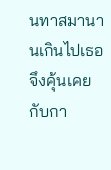นทาสมานานเกินไปเธอจึงคุ้นเคยกับกา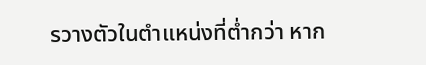รวางตัวในตำแหน่งที่ต่ำกว่า หาก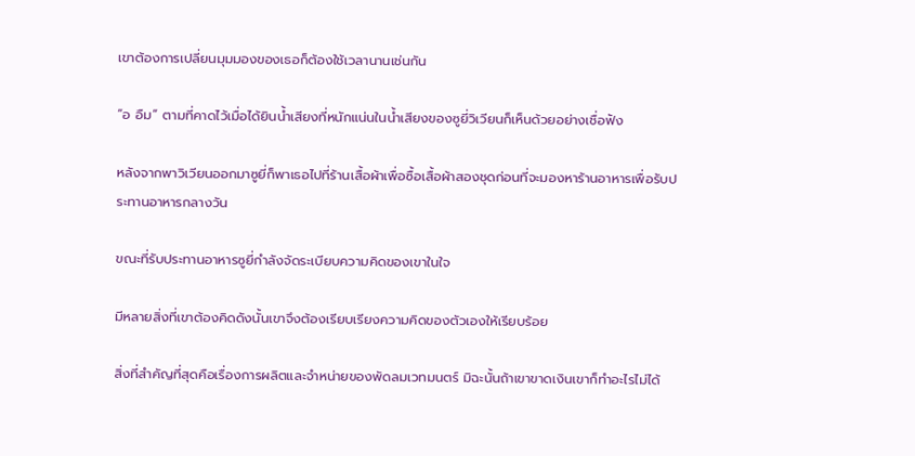เขาต้องการเปลี่ยนมุมมองของเธอก็ต้องใช้เวลานานเช่นกัน

“อ อืม” ตามที่คาดไว้เมื่อได้ยินน้ำเสียงที่หนักแน่นในน้ำเสียงของซูยี่วิเวียนก็เห็นด้วยอย่างเชื่อฟัง

หลังจากพาวิเวียนออกมาซูยี่ก็พาเธอไปที่ร้านเสื้อผ้าเพื่อซื้อเสื้อผ้าสองชุดก่อนที่จะมองหาร้านอาหารเพื่อรับประทานอาหารกลางวัน

ขณะที่รับประทานอาหารซูยี่กำลังจัดระเบียบความคิดของเขาในใจ

มีหลายสิ่งที่เขาต้องคิดดังนั้นเขาจึงต้องเรียบเรียงความคิดของตัวเองให้เรียบร้อย

สิ่งที่สำคัญที่สุดคือเรื่องการผลิตและจำหน่ายของพัดลมเวทมนตร์ มิฉะนั้นถ้าเขาขาดเงินเขาก็ทำอะไรไม่ได้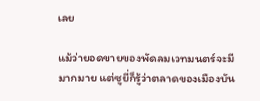เลย

แม้ว่ายอดขายของพัดลมเวทมนตร์จะมีมากมาย แต่ซูยี่ก็รู้ว่าตลาดของเมืองบัน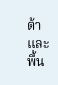ต้า และพื้น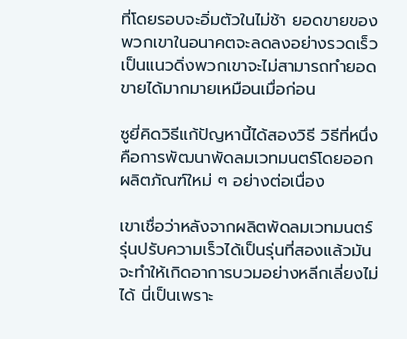ที่โดยรอบจะอิ่มตัวในไม่ช้า ยอดขายของพวกเขาในอนาคตจะลดลงอย่างรวดเร็วเป็นแนวดิ่งพวกเขาจะไม่สามารถทำยอดขายได้มากมายเหมือนเมื่อก่อน

ซูยี่คิดวิธีแก้ปัญหานี้ได้สองวิธี วิธีที่หนึ่งคือการพัฒนาพัดลมเวทมนตร์โดยออกผลิตภัณฑ์ใหม่ ๆ อย่างต่อเนื่อง

เขาเชื่อว่าหลังจากผลิตพัดลมเวทมนตร์รุ่นปรับความเร็วได้เป็นรุ่นที่สองแล้วมันจะทำให้เกิดอาการบวมอย่างหลีกเลี่ยงไม่ได้ นี่เป็นเพราะ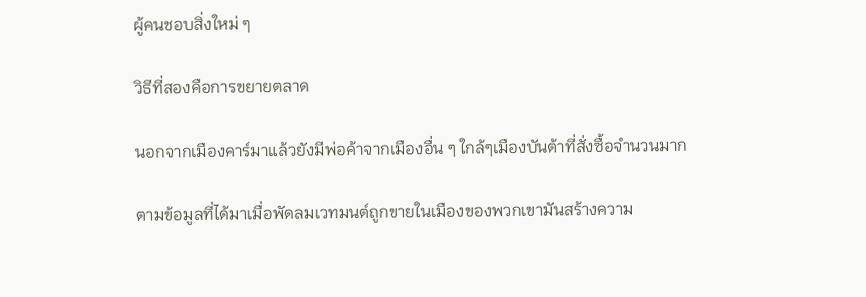ผู้คนชอบสิ่งใหม่ ๆ

วิธีที่สองคือการขยายตลาด

นอกจากเมืองคาร์มาแล้วยังมีพ่อค้าจากเมืองอื่น ๆ ใกล้ๆเมืองบันต้าที่สั่งซื้อจำนวนมาก

ตามข้อมูลที่ได้มาเมื่อพัดลมเวทมนต์ถูกขายในเมืองของพวกเขามันสร้างความ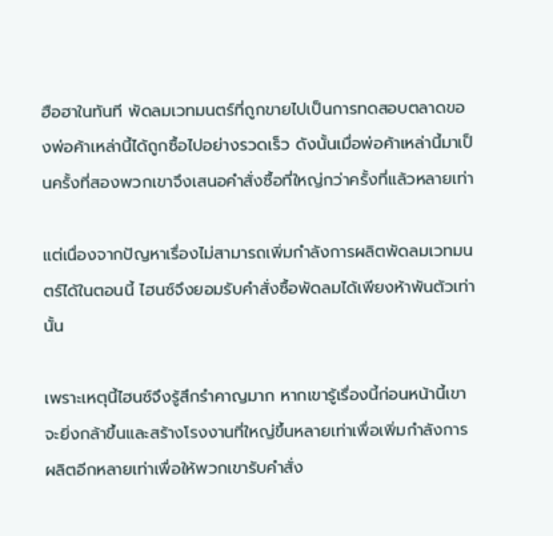ฮือฮาในทันที พัดลมเวทมนตร์ที่ถูกขายไปเป็นการทดสอบตลาดของพ่อค้าเหล่านี้ได้ถูกซื้อไปอย่างรวดเร็ว ดังนั้นเมื่อพ่อค้าเหล่านี้มาเป็นครั้งที่สองพวกเขาจึงเสนอคำสั่งซื้อที่ใหญ่กว่าครั้งที่แล้วหลายเท่า

แต่เนื่องจากปัญหาเรื่องไม่สามารถเพิ่มกำลังการผลิตพัดลมเวทมนตร์ได้ในตอนนี้ ไฮนซ์จึงยอมรับคำสั่งซื้อพัดลมได้เพียงห้าพันตัวเท่านั้น

เพราะเหตุนี้ไฮนซ์จึงรู้สึกรำคาญมาก หากเขารู้เรื่องนี้ก่อนหน้านี้เขาจะยิ่งกล้าขึ้นและสร้างโรงงานที่ใหญ่ขึ้นหลายเท่าเพื่อเพิ่มกำลังการผลิตอีกหลายเท่าเพื่อให้พวกเขารับคำสั่ง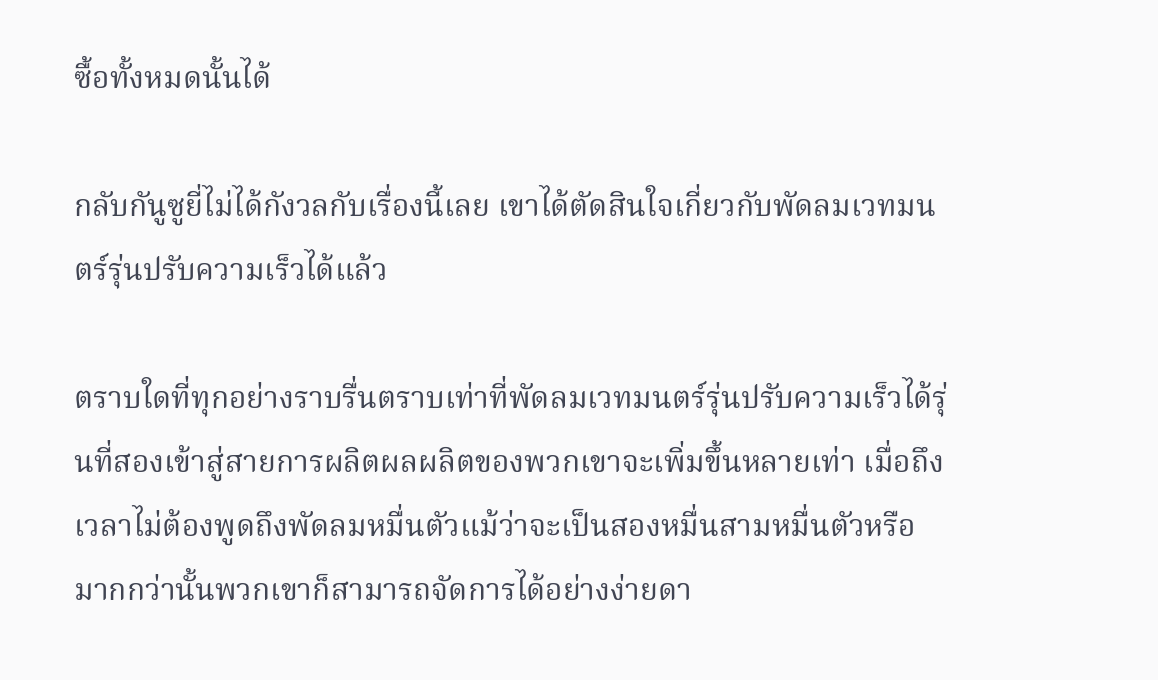ซื้อทั้งหมดนั้นได้

กลับกันูซูยี่ไม่ได้กังวลกับเรื่องนี้เลย เขาได้ตัดสินใจเกี่ยวกับพัดลมเวทมนตร์รุ่นปรับความเร็วได้แล้ว

ตราบใดที่ทุกอย่างราบรื่นตราบเท่าที่พัดลมเวทมนตร์รุ่นปรับความเร็วได้รุ่นที่สองเข้าสู่สายการผลิตผลผลิตของพวกเขาจะเพิ่มขึ้นหลายเท่า เมื่อถึงเวลาไม่ต้องพูดถึงพัดลมหมื่นตัวแม้ว่าจะเป็นสองหมื่นสามหมื่นตัวหรือมากกว่านั้นพวกเขาก็สามารถจัดการได้อย่างง่ายดา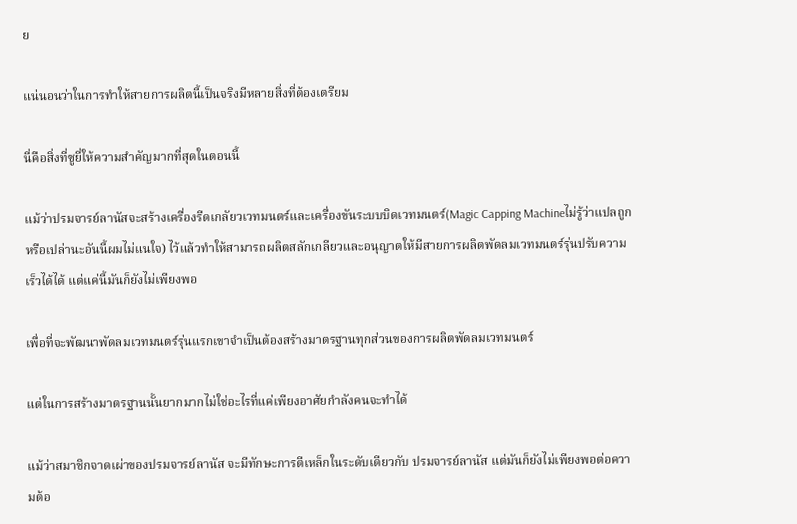ย

แน่นอนว่าในการทำให้สายการผลิตนี้เป็นจริงมีหลายสิ่งที่ต้องเตรียม

นี่คือสิ่งที่ซูยี่ให้ความสำคัญมากที่สุดในตอนนี้

แม้ว่าปรมจารย์ลานัสจะสร้างเครื่องรีดเกลัยวเวทมนตร์และเครื่องขันระบบบิดเวทมนตร์(Magic Capping Machineไม่รู้ว่าแปลถูกหรือเปล่านะอันนี้ผมไม่แนใจ) ไว้แล้วทำให้สามารถผลิตสลักเกลียวและอนุญาตให้มีสายการผลิตพัดลมเวทมนตร์รุ่นปรับความเร็วได้ได้ แต่แค่นี้มันก็ยังไม่เพียงพอ

เพื่อที่จะพัฒนาพัดลมเวทมนตร์รุ่นแรกเขาจำเป็นต้องสร้างมาตรฐานทุกส่วนของการผลิตพัดลมเวทมนตร์

แต่ในการสร้างมาตรฐานนั้นยากมากไม่ใช่อะไรที่แค่เพียงอาศัยกำลังคนจะทำได้

แม้ว่าสมาชิกจาดเผ่าของปรมจารย์ลานัส จะมีทักษะการตีเหล็กในระดับเดียวกับ ปรมจารย์ลานัส แต่มันก็ยังไม่เพียงพอต่อความต้อ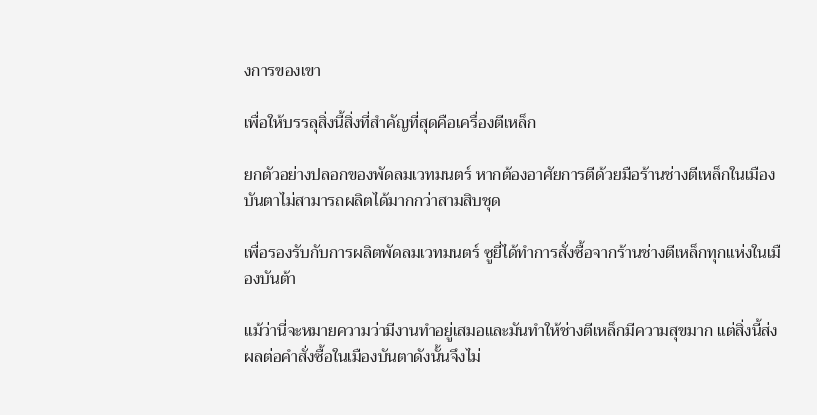งการของเขา

เพื่อให้บรรลุสิ่งนี้สิ่งที่สำคัญที่สุดคือเครื่องตีเหล็ก

ยกตัวอย่างปลอกของพัดลมเวทมนตร์ หากต้องอาศัยการตีด้วยมือร้านช่างตีเหล็กในเมืองบันตาไม่สามารถผลิตได้มากกว่าสามสิบชุด

เพื่อรองรับกับการผลิตพัดลมเวทมนตร์ ซูยี่ได้ทำการสั่งซื้อจากร้านช่างตีเหล็กทุกแห่งในเมืองบันต้า

แม้ว่านี่จะหมายความว่ามีงานทำอยู่เสมอและมันทำให้ช่างตีเหล็กมีความสุขมาก แต่สิ่งนี้ส่งผลต่อคำสั่งซื้อในเมืองบันตาดังนั้นจึงไม่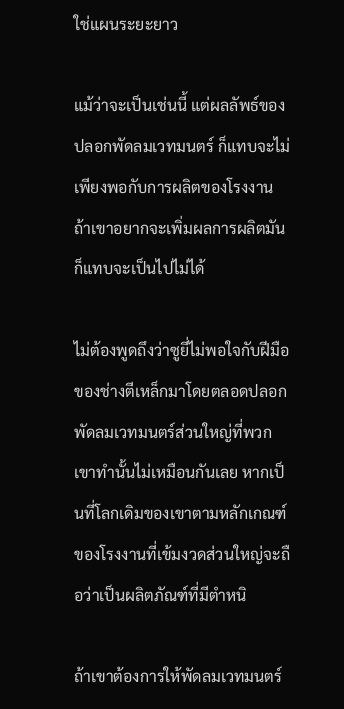ใช่แผนระยะยาว

แม้ว่าจะเป็นเช่นนี้ แต่ผลลัพธ์ของปลอกพัดลมเวทมนตร์ ก็แทบจะไม่เพียงพอกับการผลิตของโรงงาน ถ้าเขาอยากจะเพิ่มผลการผลิตมันก็แทบจะเป็นไปไม่ได้

ไม่ต้องพูดถึงว่าซูยี่ไม่พอใจกับฝีมือของช่างตีเหล็กมาโดยตลอดปลอกพัดลมเวทมนตร์ส่วนใหญ่ที่พวกเขาทำนั้นไม่เหมือนกันเลย หากเป็นที่โลกเดิมของเขาตามหลักเกณฑ์ของโรงงานที่เข้มงวดส่วนใหญ่จะถือว่าเป็นผลิตภัณฑ์ที่มีตำหนิ

ถ้าเขาต้องการให้พัดลมเวทมนตร์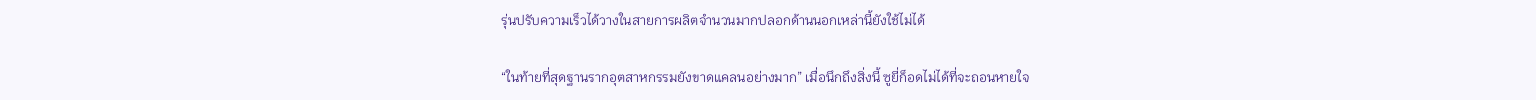รุ่นปรับความเร็วได้วางในสายการผลิตจำนวนมากปลอกด้านนอกเหล่านี้ยังใช้ไม่ได้

“ในท้ายที่สุดฐานรากอุตสาหกรรมยังขาดแคลนอย่างมาก” เมื่อนึกถึงสิ่งนี้ ซูยี่ก็อดไม่ได้ที่จะถอนหายใจ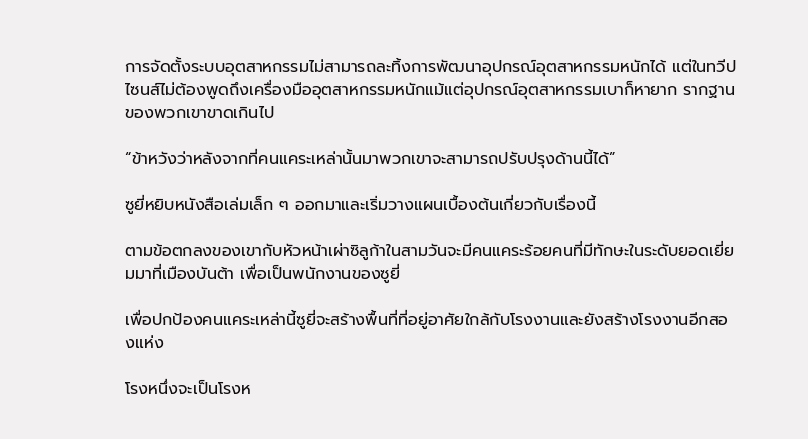การจัดตั้งระบบอุตสาหกรรมไม่สามารถละทิ้งการพัฒนาอุปกรณ์อุตสาหกรรมหนักได้ แต่ในทวีปไซนส์ไม่ต้องพูดถึงเครื่องมืออุตสาหกรรมหนักแม้แต่อุปกรณ์อุตสาหกรรมเบาก็หายาก รากฐานของพวกเขาขาดเกินไป

“ข้าหวังว่าหลังจากที่คนแคระเหล่านั้นมาพวกเขาจะสามารถปรับปรุงด้านนี้ได้”

ซูยี่หยิบหนังสือเล่มเล็ก ๆ ออกมาและเริ่มวางแผนเบื้องต้นเกี่ยวกับเรื่องนี้

ตามข้อตกลงของเขากับหัวหน้าเผ่าซิลูก้าในสามวันจะมีคนแคระร้อยคนที่มีทักษะในระดับยอดเยี่ยมมาที่เมืองบันต้า เพื่อเป็นพนักงานของซูยี่

เพื่อปกป้องคนแคระเหล่านี้ซูยี่จะสร้างพื้นที่ที่อยู่อาศัยใกล้กับโรงงานและยังสร้างโรงงานอีกสองแห่ง

โรงหนึ่งจะเป็นโรงห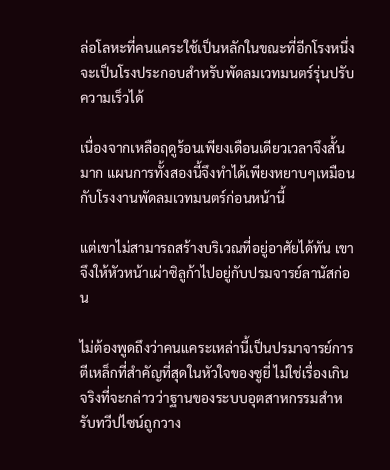ล่อโลหะที่คนแคระใช้เป็นหลักในขณะที่อีกโรงหนึ่งจะเป็นโรงประกอบสำหรับพัดลมเวทมนตร์รุ่นปรับความเร็วได้

เนื่องจากเหลือฤดูร้อนเพียงเดือนเดียวเวลาจึงสั้นมาก แผนการทั้งสองนี้จึงทำได้เพียงหยาบๆเหมือนกับโรงงานพัดลมเวทมนตร์ก่อนหน้านี้

แต่เขาไม่สามารถสร้างบริเวณที่อยู่อาศัยได้ทัน เขาจึงให้หัวหน้าเผ่าซิลูก้าไปอยู่กับปรมจารย์ลานัสก่อน

ไม่ต้องพูดถึงว่าคนแคระเหล่านี้เป็นปรมาจารย์การตีเหล็กที่สำคัญที่สุดในหัวใจของซูยี่ ไม่ใช่เรื่องเกินจริงที่จะกล่าวว่าฐานของระบบอุตสาหกรรมสำหรับทวีปไซน์ถูกวาง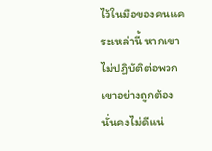ไว้ในมือของคนแคระเหล่านี้ หากเขาไม่ปฏิบัติต่อพวกเขาอย่างถูกต้องนั่นคงไม่ดีแน่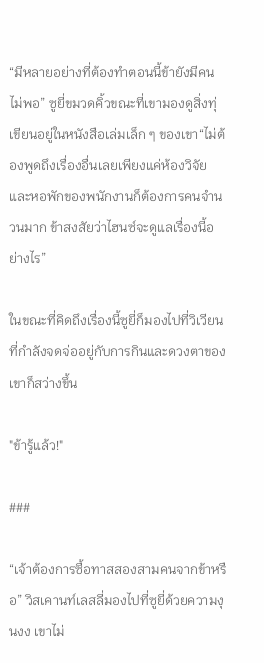“มีหลายอย่างที่ต้องทำตอนนี้ข้ายังมีคนไม่พอ” ซูยี่ขมวดคิ้วขณะที่เขามองดูสิ่งทุ่เขียนอยู่ในหนังสือเล่มเล็ก ๆ ของเขา“ไม่ต้องพูดถึงเรื่องอื่นเลยเพียงแค่ห้องวิจัยและหอพักของพนักงานก็ต้องการคนจำนวนมาก ข้าสงสัยว่าไฮนซ์จะดูแลเรื่องนี้อย่างไร”

ในขณะที่คิดถึงเรื่องนี้ซูยี่ก็มองไปที่วิเวียนที่กำลังจดจ่ออยู่กับการกินและดวงตาของเขาก็สว่างขึ้น

"ข้ารู้แล้ว!"

###

“เจ้าต้องการซื้อทาสสองสามคนจากข้าหรือ” วิสเคานท์เลสลี่มองไปที่ซูยี่ด้วยความงุนงง เขาไม่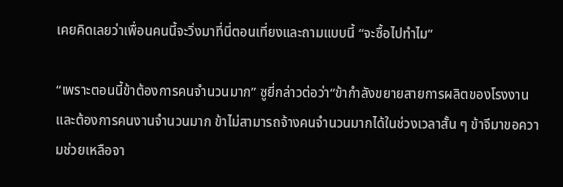เคยคิดเลยว่าเพื่อนคนนี้จะวิ่งมาที่นี่ตอนเที่ยงและถามแบบนี้ “จะซื้อไปทำไม”

“เพราะตอนนี้ข้าต้องการคนจำนวนมาก” ซูยี่กล่าวต่อว่า“ข้ากำลังขยายสายการผลิตของโรงงานและต้องการคนงานจำนวนมาก ข้าไม่สามารถจ้างคนจำนวนมากได้ในช่วงเวลาสั้น ๆ ข้าจึมาขอความช่วยเหลือจา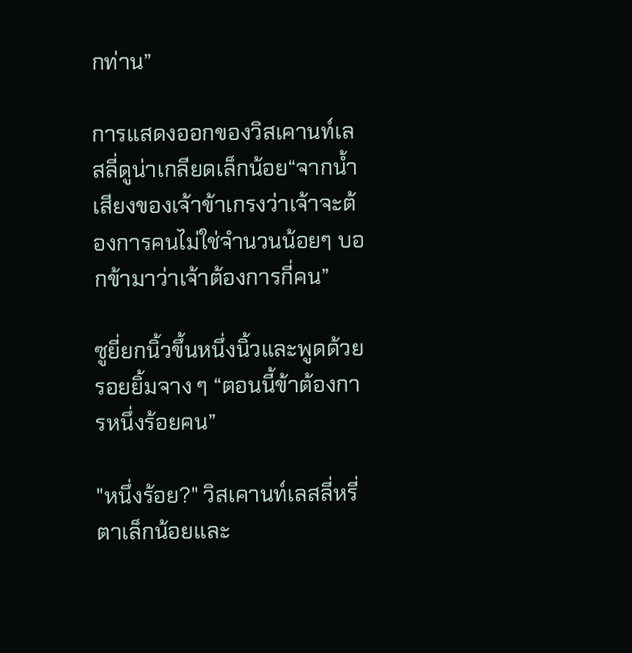กท่าน”

การแสดงออกของวิสเคานท์เลสลี่ดูน่าเกลียดเล็กน้อย“จากน้ำเสียงของเจ้าข้าเกรงว่าเจ้าจะต้องการคนไม่ใช่จำนวนน้อยๆ บอกข้ามาว่าเจ้าต้องการกี่คน”

ซูยี่ยกนิ้วขึ้นหนึ่งนิ้วและพูดด้วยรอยยิ้มจาง ๆ “ตอนนี้ข้าต้องการหนึ่งร้อยคน”

"หนึ่งร้อย?" วิสเคานท์เลสลี่หรี่ตาเล็กน้อยและ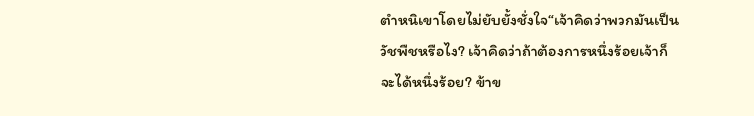ตำหนิเขาโดยไม่ยับยั้งชั่งใจ“เจ้าคิดว่าพวกมันเป็นวัชพืชหรือไง? เจ้าคิดว่าถ้าต้องการหนึ่งร้อยเจ้าก็จะได้หนึ่งร้อย? ข้าข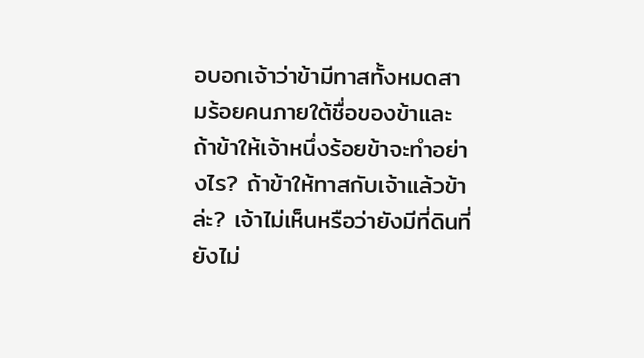อบอกเจ้าว่าข้ามีทาสทั้งหมดสามร้อยคนภายใต้ชื่อของข้าและถ้าข้าให้เจ้าหนึ่งร้อยข้าจะทำอย่างไร? ถ้าข้าให้ทาสกับเจ้าแล้วข้าล่ะ? เจ้าไม่เห็นหรือว่ายังมีที่ดินที่ยังไม่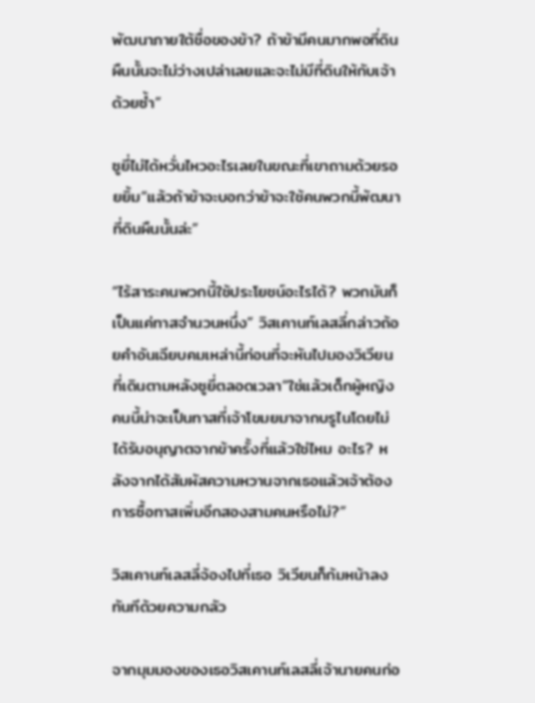พัฒนาภายใต้ชื่อของข้า? ถ้าข้ามีคนมากพอที่ดินผืนนั้นจะไม่ว่างเปล่าเลยและจะไม่มีที่ดินให้กับเจ้าด้วยซ้ำ”

ซูยี่ไม่ได้หวั่นไหวอะไรเลยในขณะที่เขาถามด้วยรอยยิ้ม“แล้วถ้าข้าจะบอกว่าข้าจะใช้คนพวกนี้พัฒนาที่ดินผืนนั้นล่ะ”

“ไร้สาระคนพวกนี้ใช้ประโยชน์อะไรได้? พวกมันก็เป็นแค่ทาสจำนวนหนึ่ง” วิสเคานท์เลสลี่กล่าวถ้อยคำอันเฉียบคมเหล่านี้ก่อนที่จะหันไปมองวิเวียนที่เดินตามหลังซูยี่ตลอดเวลา“ใช่แล้วเด็กผู้หญิงคนนี้น่าจะเป็นทาสที่เจ้าโขมยมาจากบรูไนโดยไม่ได้รับอนุญาตจากข้าครั้งที่แล้วใช่ไหม อะไร? หลังจากได้สัมผัสความหวานจากเธอแล้วเจ้าต้องการซื้อทาสเพิ่มอีกสองสามคนหรือไม่?”

วิสเคานท์เลสลี่จ้องไปที่เธอ วิเวียนก็ก้มหน้าลงทันทีด้วยความกลัว

จากมุมมองของเธอวิสเคานท์เลสลี่เจ้านายคนก่อ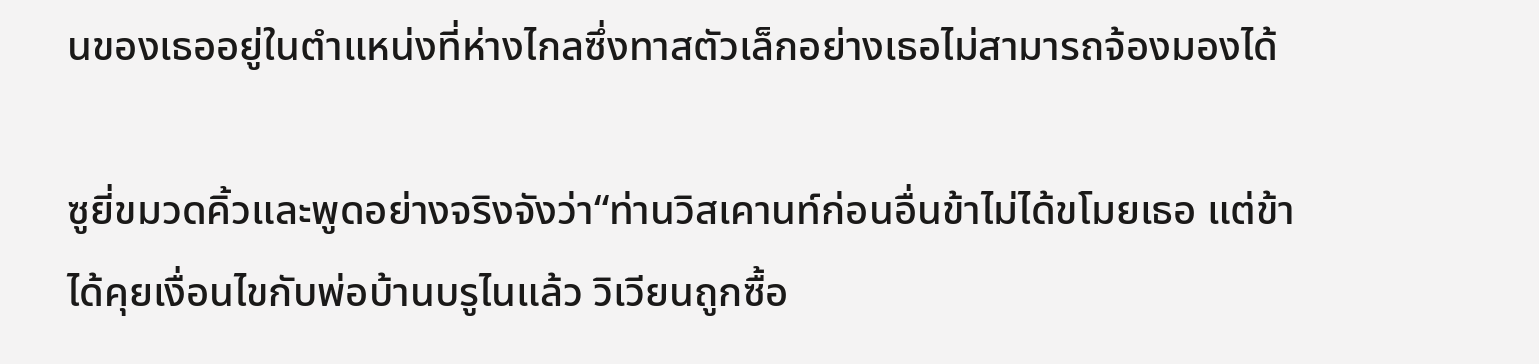นของเธออยู่ในตำแหน่งที่ห่างไกลซึ่งทาสตัวเล็กอย่างเธอไม่สามารถจ้องมองได้

ซูยี่ขมวดคิ้วและพูดอย่างจริงจังว่า“ท่านวิสเคานท์ก่อนอื่นข้าไม่ได้ขโมยเธอ แต่ข้าได้คุยเงื่อนไขกับพ่อบ้านบรูไนแล้ว วิเวียนถูกซื้อ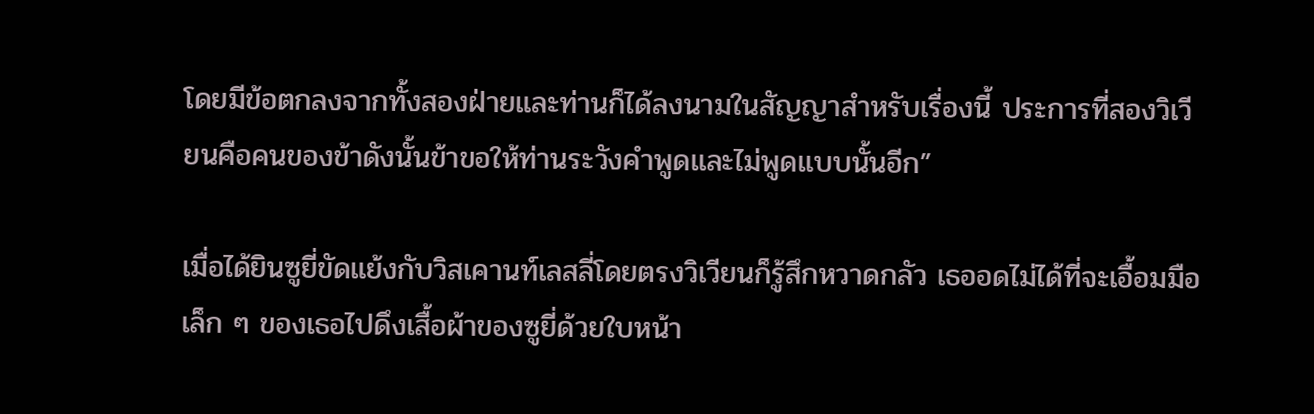โดยมีข้อตกลงจากทั้งสองฝ่ายและท่านก็ได้ลงนามในสัญญาสำหรับเรื่องนี้ ประการที่สองวิเวียนคือคนของข้าดังนั้นข้าขอให้ท่านระวังคำพูดและไม่พูดแบบนั้นอีก”

เมื่อได้ยินซูยี่ขัดแย้งกับวิสเคานท์เลสลี่โดยตรงวิเวียนก็รู้สึกหวาดกลัว เธออดไม่ได้ที่จะเอื้อมมือเล็ก ๆ ของเธอไปดึงเสื้อผ้าของซูยี่ด้วยใบหน้า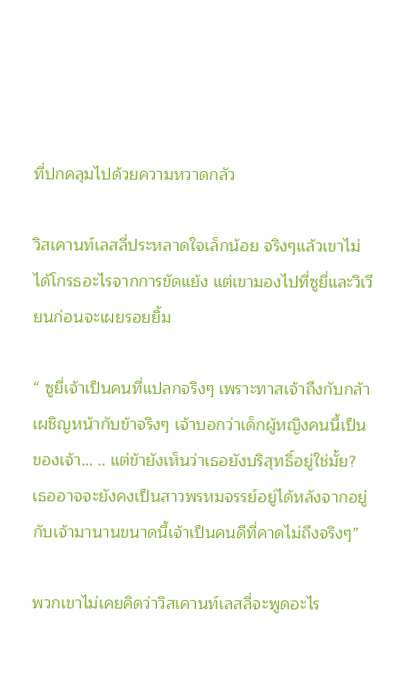ที่ปกคลุมไปด้วยความหวาดกลัว

วิสเคานท์เลสลี่ประหลาดใจเล็กน้อย จริงๆแล้วเขาไม่ได้โกรธอะไรจากการขัดแย้ง แต่เขามองไปที่ซูยี่และวิเวียนก่อนจะเผยรอยยิ้ม

“ ซูยี่เจ้าเป็นคนที่แปลกจริงๆ เพราะทาสเจ้าถึงกับกล้าเผชิญหน้ากับข้าจริงๆ เจ้าบอกว่าเด็กผู้หญิงคนนี้เป็นของเจ้า… .. แต่ข้ายังเห็นว่าเธอยังบริสุทธิ์อยู่ใช่มั้ย? เธออาจจะยังคงเป็นสาวพรหมจรรย์อยู่ได้หลังจากอยู่กับเจ้ามานานขนาดนี้เจ้าเป็นคนดีที่คาดไม่ถึงจริงๆ”

พวกเขาไม่เคยคิดว่าวิสเคานท์เลสลี่จะพูดอะไร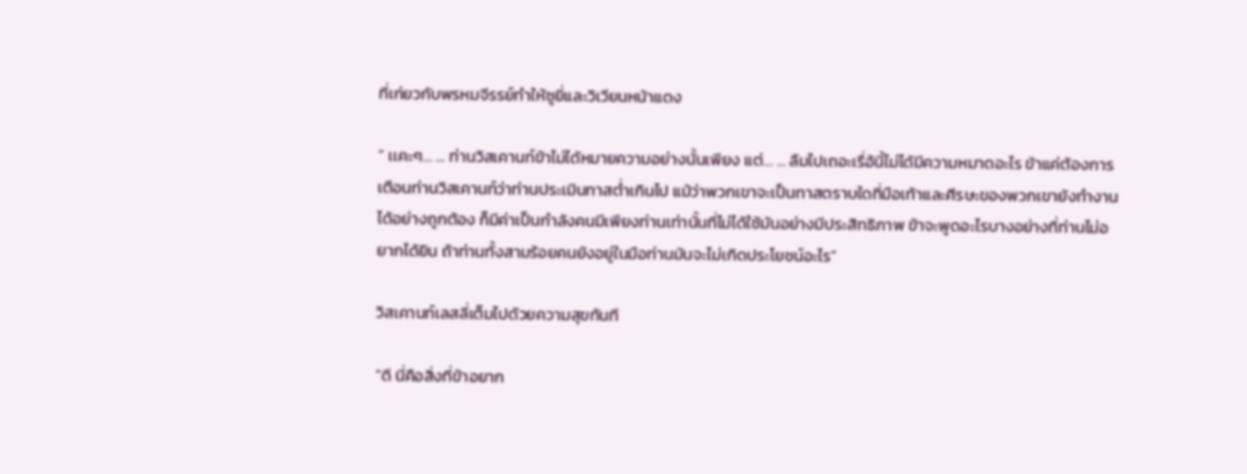ที่เก่ยวกับพรหมจีรรย์ทำให้ซูยี่และวิเวียนหน้าแดง

“ เเคะๆ… ... ท่านวิสเคานท์ข้าไม่ได้หมายความอย่างนั้นเพียง แต่… ... ลืมไปเถอะเรื่อ้นี้ไม่ได้มีความหมาดอะไร ข้าแค่ต้องการเตือนท่านวิสเคานท์ว่าท่านประเมินทาสต่ำเกินไป แม้ว่าพวกเขาจะเป็นทาสตราบใดที่มือเท้าและศีรษะของพวกเขายังทำงานได้อย่างถูกต้อง ก็มีค่าเป็นกำลังคนมีเพียงท่านเท่านั้นที่ไม่ได้ใช้มันอย่างมีประสิทธิภาพ ข้าจะพูดอะไรบางอย่างที่ท่านไม่อยากได้ยิน ถ้าท่านทั้งสามร้อยคนยังอยู่ในมือท่านมันจะไม่เกิดประโยชน์อะไร”

วิสเคานท์เลสลี่เต็มไปด้วยความสุขทันที

“ดี นี่คือสิ่งที่ข้าอยาก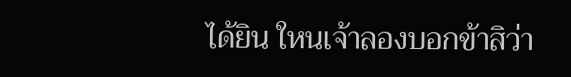ได้ยิน ใหนเจ้าลองบอกข้าสิว่า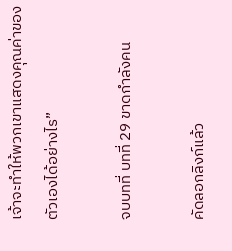เจ้าจะทำให้พวกเขาแสดงคุณค่าของตัวเองได้อย่างไร”

จบบทที่ บทที่ 29 ขาดกำลังคน

คัดลอกลิงก์แล้ว